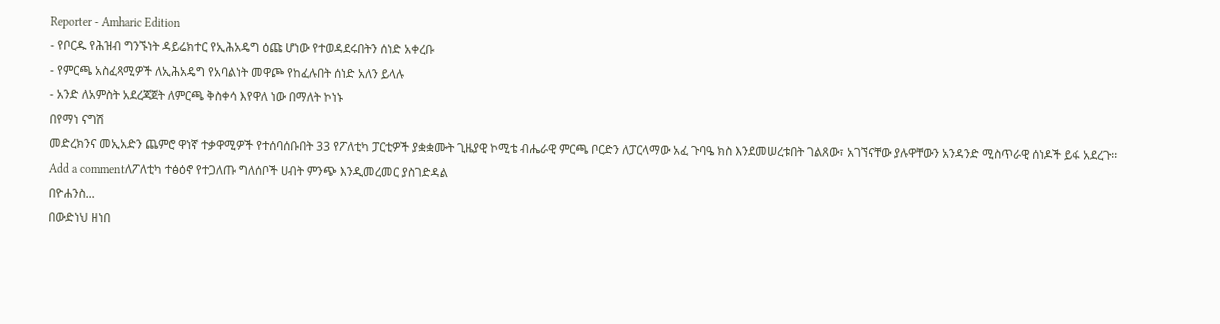Reporter - Amharic Edition
- የቦርዱ የሕዝብ ግንኙነት ዳይሬክተር የኢሕአዴግ ዕጩ ሆነው የተወዳደሩበትን ሰነድ አቀረቡ
- የምርጫ አስፈጻሚዎች ለኢሕአዴግ የአባልነት መዋጮ የከፈሉበት ሰነድ አለን ይላሉ
- አንድ ለአምስት አደረጃጀት ለምርጫ ቅስቀሳ እየዋለ ነው በማለት ኮነኑ
በየማነ ናግሽ
መድረክንና መኢአድን ጨምሮ ዋነኛ ተቃዋሚዎች የተሰባሰቡበት 33 የፖለቲካ ፓርቲዎች ያቋቋሙት ጊዜያዊ ኮሚቴ ብሔራዊ ምርጫ ቦርድን ለፓርላማው አፈ ጉባዔ ክስ እንደመሠረቱበት ገልጸው፣ አገኘናቸው ያሉዋቸውን አንዳንድ ሚስጥራዊ ሰነዶች ይፋ አደረጉ፡፡
Add a commentለፖለቲካ ተፅዕኖ የተጋለጡ ግለሰቦች ሀብት ምንጭ እንዲመረመር ያስገድዳል
በዮሐንስ...
በውድነህ ዘነበ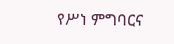የሥነ ምግባርና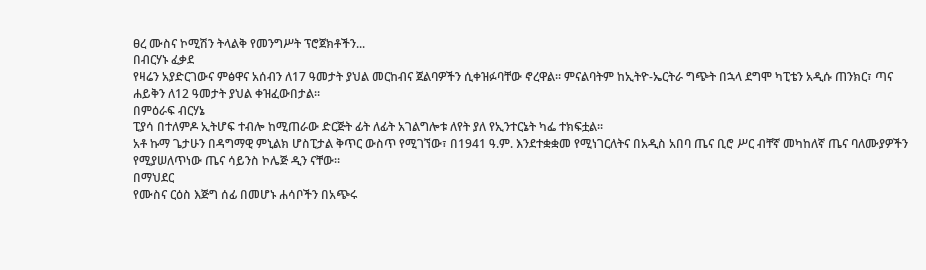ፀረ ሙስና ኮሚሽን ትላልቅ የመንግሥት ፕሮጀክቶችን...
በብርሃኑ ፈቃደ
የዛሬን አያድርገውና ምፅዋና አሰብን ለ17 ዓመታት ያህል መርከብና ጀልባዎችን ሲቀዝፉባቸው ኖረዋል፡፡ ምናልባትም ከኢትዮ-ኤርትራ ግጭት በኋላ ደግሞ ካፒቴን አዲሱ ጠንክር፣ ጣና ሐይቅን ለ12 ዓመታት ያህል ቀዝፈውበታል፡፡
በምዕራፍ ብርሃኔ
ፒያሳ በተለምዶ ኢትሆፍ ተብሎ ከሚጠራው ድርጅት ፊት ለፊት አገልግሎቱ ለየት ያለ የኢንተርኔት ካፌ ተክፍቷል፡፡
አቶ ኩማ ጌታሁን በዳግማዊ ምኒልክ ሆስፒታል ቅጥር ውስጥ የሚገኘው፣ በ1941 ዓ.ም. እንደተቋቋመ የሚነገርለትና በአዲስ አበባ ጤና ቢሮ ሥር ብቸኛ መካከለኛ ጤና ባለሙያዎችን የሚያሠለጥነው ጤና ሳይንስ ኮሌጅ ዲን ናቸው፡፡
በማህደር
የሙስና ርዕስ እጅግ ሰፊ በመሆኑ ሐሳቦችን በአጭሩ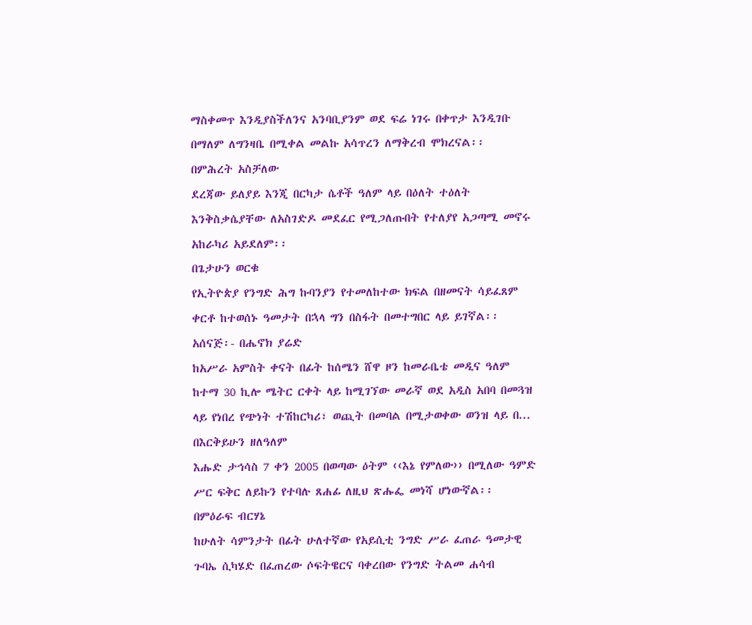ማስቀመጥ እንዲያስችለንና አንባቢያንም ወደ ፍሬ ነገሩ በቀጥታ እንዲገቡ በማለም ለግንዛቤ በሚቀል መልኩ አሳጥረን ለማቅረብ ሞክረናል፡፡
በምሕረት አስቻለው
ደረጃው ይለያይ እንጂ በርካታ ሴቶች ዓለም ላይ በዕለት ተዕለት እንቅስቃሴያቸው ለአስገድዶ መደፈር የሚጋለጡበት የተለያየ አጋጣሚ መኖሩ አከራካሪ አይደለም፡፡
በጌታሁን ወርቁ
የኢትዮጵያ የንግድ ሕግ ኩባንያን የተመለከተው ክፍል በዘመናት ሳይፈጸም ቀርቶ ከተወሰኑ ዓመታት በኋላ ግን በስፋት በመተግበር ላይ ይገኛል፡፡
አሰናጅ፡- በሔኖክ ያሬድ
ከአሥራ አምስት ቀናት በፊት ከሰሜን ሸዋ ዞን ከመራቤቴ መዲና ዓለም ከተማ 30 ኪሎ ሜትር ርቀት ላይ ከሚገኘው መራኛ ወደ አዲስ አበባ በመጓዝ ላይ የነበረ የጭነት ተሽከርካሪ፣ ወጪት በመባል በሚታወቀው ወንዝ ላይ በ...
በእርቅይሁን ዘለዓለም
እሑድ ታኅሳስ 7 ቀን 2005 በወጣው ዕትም ‹‹እኔ የምለው›› በሚለው ዓምድ ሥር ፍቅር ለይኩን የተባሉ ጸሐፊ ለዚህ ጽሑፌ መነሻ ሆነውኛል፡፡
በምዕራፍ ብርሃኔ
ከሁለት ሳምንታት በፊት ሁለተኛው የአይሲቲ ንግድ ሥራ ፈጠራ ዓመታዊ ጉባኤ ሲካሄድ በፈጠረው ሶፍትዌርና ባቀረበው የንግድ ትልመ ሐሳብ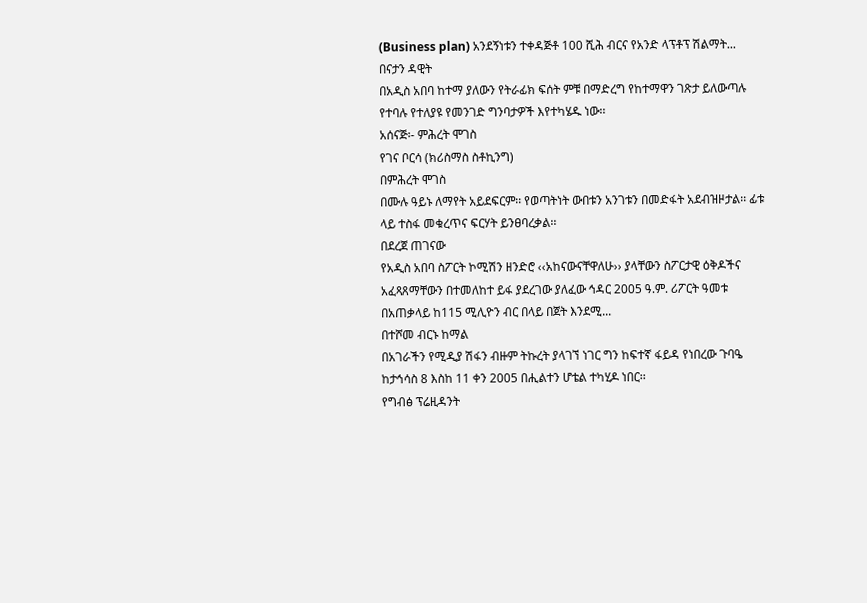(Business plan) አንደኝነቱን ተቀዳጅቶ 100 ሺሕ ብርና የአንድ ላፕቶፕ ሽልማት...
በናታን ዳዊት
በአዲስ አበባ ከተማ ያለውን የትራፊክ ፍሰት ምቹ በማድረግ የከተማዋን ገጽታ ይለውጣሉ የተባሉ የተለያዩ የመንገድ ግንባታዎች እየተካሄዱ ነው፡፡
አሰናጅ፡- ምሕረት ሞገስ
የገና ቦርሳ (ክሪስማስ ስቶኪንግ)
በምሕረት ሞገስ
በሙሉ ዓይኑ ለማየት አይደፍርም፡፡ የወጣትነት ውበቱን አንገቱን በመድፋት አደብዝዞታል፡፡ ፊቱ ላይ ተስፋ መቁረጥና ፍርሃት ይንፀባረቃል፡፡
በደረጀ ጠገናው
የአዲስ አበባ ስፖርት ኮሚሽን ዘንድሮ ‹‹አከናውናቸዋለሁ›› ያላቸውን ስፖርታዊ ዕቅዶችና አፈጻጸማቸውን በተመለከተ ይፋ ያደረገው ያለፈው ኅዳር 2005 ዓ.ም. ሪፖርት ዓመቱ በአጠቃላይ ከ115 ሚሊዮን ብር በላይ በጀት እንደሚ...
በተሾመ ብርኑ ከማል
በአገራችን የሚዲያ ሽፋን ብዙም ትኩረት ያላገኘ ነገር ግን ከፍተኛ ፋይዳ የነበረው ጉባዔ ከታኅሳስ 8 እስከ 11 ቀን 2005 በሒልተን ሆቴል ተካሂዶ ነበር፡፡
የግብፅ ፕሬዚዳንት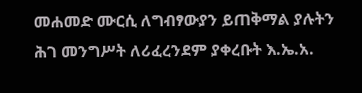መሐመድ ሙርሲ ለግብፃውያን ይጠቅማል ያሉትን ሕገ መንግሥት ለሪፈረንደም ያቀረቡት እ.ኤ.አ.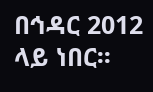በኅዳር 2012 ላይ ነበር፡፡